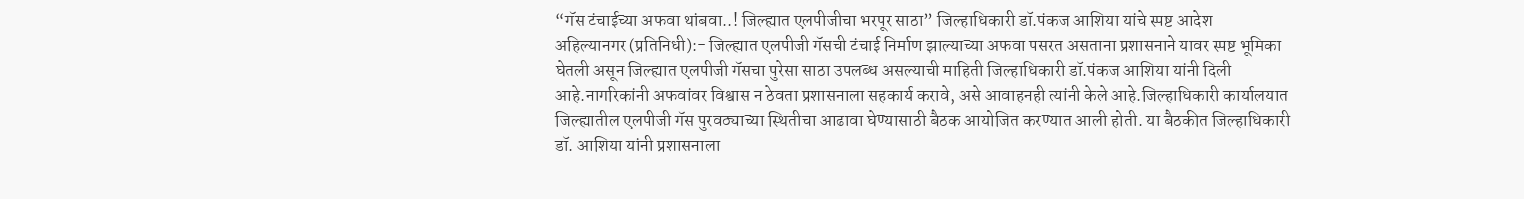“गॅस टंचाईच्या अफवा थांबवा..! जिल्ह्यात एलपीजीचा भरपूर साठा” जिल्हाधिकारी डॉ.पंकज आशिया यांचे स्पष्ट आदेश
अहिल्यानगर (प्रतिनिधी):- जिल्ह्यात एलपीजी गॅसची टंचाई निर्माण झाल्याच्या अफवा पसरत असताना प्रशासनाने यावर स्पष्ट भूमिका घेतली असून जिल्ह्यात एलपीजी गॅसचा पुरेसा साठा उपलब्ध असल्याची माहिती जिल्हाधिकारी डॉ.पंकज आशिया यांनी दिली आहे.नागरिकांनी अफवांवर विश्वास न ठेवता प्रशासनाला सहकार्य करावे, असे आवाहनही त्यांनी केले आहे.जिल्हाधिकारी कार्यालयात जिल्ह्यातील एलपीजी गॅस पुरवठ्याच्या स्थितीचा आढावा घेण्यासाठी बैठक आयोजित करण्यात आली होती. या बैठकीत जिल्हाधिकारी डॉ. आशिया यांनी प्रशासनाला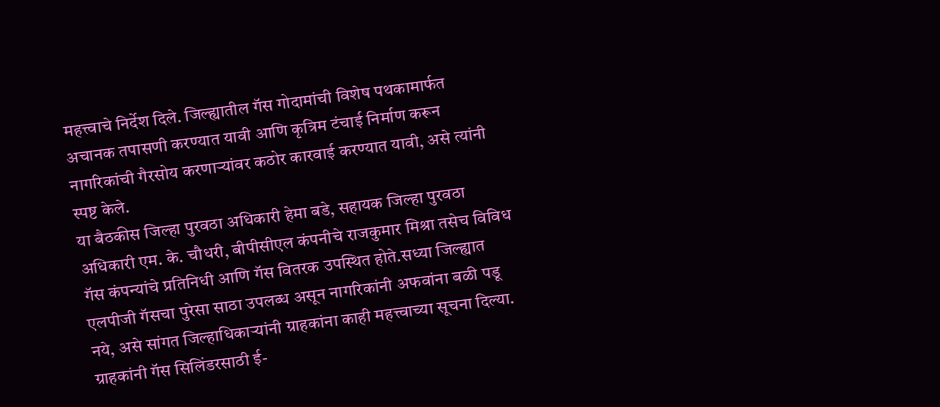महत्त्वाचे निर्देश दिले. जिल्ह्यातील गॅस गोदामांची विशेष पथकामार्फत अचानक तपासणी करण्यात यावी आणि कृत्रिम टंचाई निर्माण करून नागरिकांची गैरसोय करणाऱ्यांवर कठोर कारवाई करण्यात यावी, असे त्यांनी स्पष्ट केले.
या बैठकीस जिल्हा पुरवठा अधिकारी हेमा बडे, सहायक जिल्हा पुरवठा अधिकारी एम. के. चौधरी, बीपीसीएल कंपनीचे राजकुमार मिश्रा तसेच विविध गॅस कंपन्यांचे प्रतिनिधी आणि गॅस वितरक उपस्थित होते.सध्या जिल्ह्यात एलपीजी गॅसचा पुरेसा साठा उपलब्ध असून नागरिकांनी अफवांना बळी पडू नये, असे सांगत जिल्हाधिकाऱ्यांनी ग्राहकांना काही महत्त्वाच्या सूचना दिल्या. ग्राहकांनी गॅस सिलिंडरसाठी ई-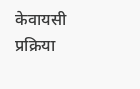केवायसी प्रक्रिया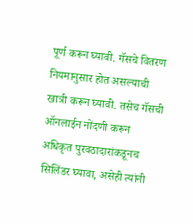पूर्ण करून घ्यावी. गॅसचे वितरण नियमानुसार होत असल्याची खात्री करून घ्यावी. तसेच गॅसची ऑनलाईन नोंदणी करून अधिकृत पुरवठादारांकडूनच सिलिंडर घ्यावा, असेही त्यांनी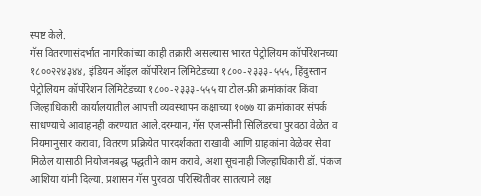स्पष्ट केले.
गॅस वितरणासंदर्भात नागरिकांच्या काही तक्रारी असल्यास भारत पेट्रोलियम कॉर्पोरेशनच्या १८००२२४३४४, इंडियन ऑइल कॉर्पोरेशन लिमिटेडच्या १८००-२३३३-५५५, हिंदुस्तान पेट्रोलियम कॉर्पोरेशन लिमिटेडच्या १८००-२३३३-५५५ या टोल-फ्री क्रमांकांवर किंवा जिल्हाधिकारी कार्यालयातील आपत्ती व्यवस्थापन कक्षाच्या १०७७ या क्रमांकावर संपर्क साधण्याचे आवाहनही करण्यात आले.दरम्यान, गॅस एजन्सींनी सिलिंडरचा पुरवठा वेळेत व नियमानुसार करावा, वितरण प्रक्रियेत पारदर्शकता राखावी आणि ग्राहकांना वेळेवर सेवा मिळेल यासाठी नियोजनबद्ध पद्धतीने काम करावे, अशा सूचनाही जिल्हाधिकारी डॉ. पंकज आशिया यांनी दिल्या. प्रशासन गॅस पुरवठा परिस्थितीवर सातत्याने लक्ष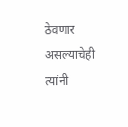ठेवणार असल्याचेही त्यांनी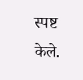स्पष्ट केले.